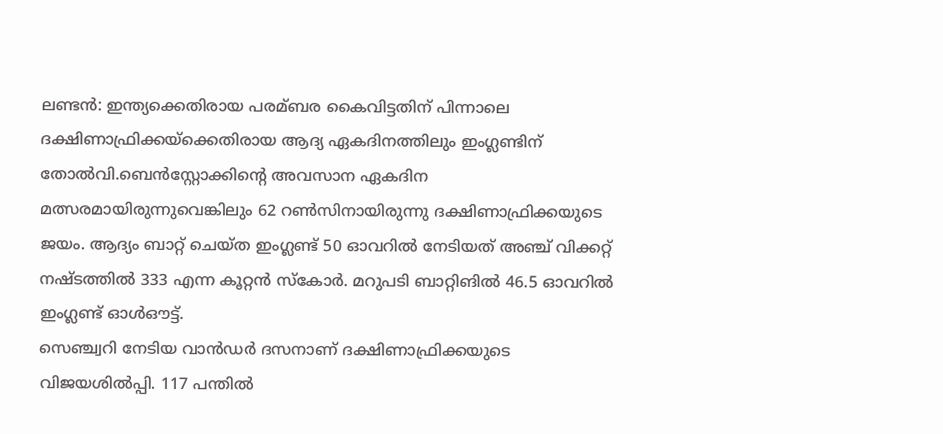ലണ്ടന്‍: ഇന്ത്യക്കെതിരായ പരമ്ബര കൈവിട്ടതിന് പിന്നാലെ ദക്ഷിണാഫ്രിക്കയ്ക്കെതിരായ ആദ്യ ഏകദിനത്തിലും ഇംഗ്ലണ്ടിന് തോല്‍വി.ബെന്‍സ്റ്റോക്കിന്റെ അവസാന ഏകദിന മത്സരമായിരുന്നുവെങ്കിലും 62 റണ്‍സിനായിരുന്നു ദക്ഷിണാഫ്രിക്കയുടെ ജയം. ആദ്യം ബാറ്റ് ചെയ്ത ഇംഗ്ലണ്ട് 50 ഓവറില്‍ നേടിയത് അഞ്ച് വിക്കറ്റ് നഷ്ടത്തില്‍ 333 എന്ന കൂറ്റന്‍ സ്‌കോര്‍. മറുപടി ബാറ്റിങില്‍ 46.5 ഓവറില്‍ ഇംഗ്ലണ്ട് ഓള്‍ഔട്ട്.
സെഞ്ച്വറി നേടിയ വാന്‍ഡര്‍ ദസനാണ് ദക്ഷിണാഫ്രിക്കയുടെ വിജയശില്‍പ്പി. 117 പന്തില്‍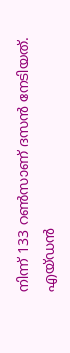നിന്ന് 133 റണ്‍സാണ് ദസന്‍ നേടിയത്. എയ്ഡന്‍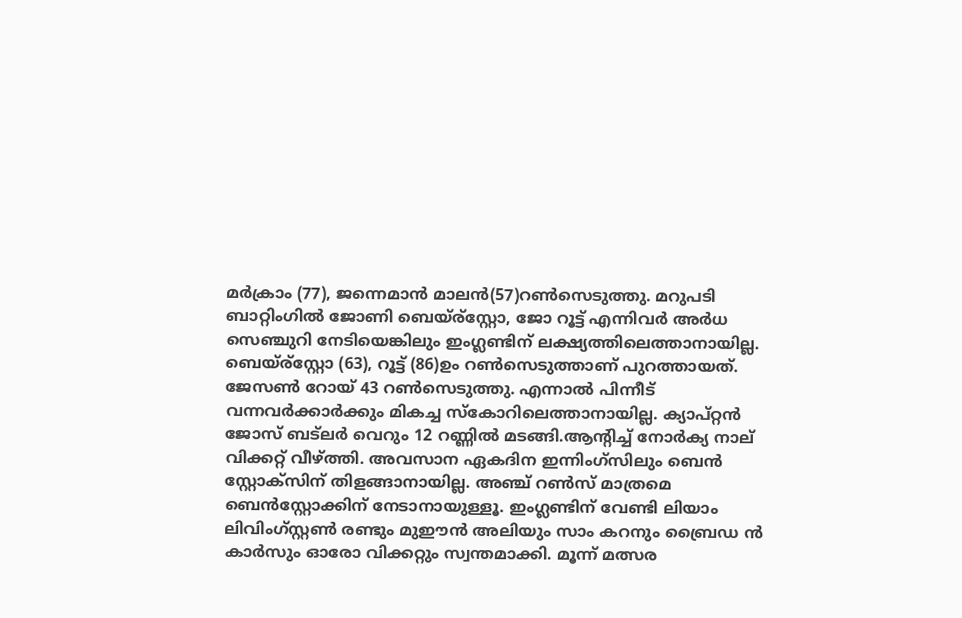മര്‍ക്രാം (77), ജന്നെമാന്‍ മാലന്‍(57)റണ്‍സെടുത്തു. മറുപടി ബാറ്റിംഗില്‍ ജോണി ബെയ്ര്‌സ്റ്റോ, ജോ റൂട്ട് എന്നിവര്‍ അര്‍ധ സെഞ്ചുറി നേടിയെങ്കിലും ഇംഗ്ലണ്ടിന് ലക്ഷ്യത്തിലെത്താനായില്ല. ബെയ്ര്‌സ്റ്റോ (63), റൂട്ട് (86)ഉം റണ്‍സെടുത്താണ് പുറത്തായത്. ജേസണ്‍ റോയ് 43 റണ്‍സെടുത്തു. എന്നാല്‍ പിന്നീട് വന്നവര്‍ക്കാര്‍ക്കും മികച്ച സ്‌കോറിലെത്താനായില്ല. ക്യാപ്റ്റന്‍ ജോസ് ബട്ലര്‍ വെറും 12 റണ്ണില്‍ മടങ്ങി.ആന്റിച്ച് നോര്‍ക്യ നാല് വിക്കറ്റ് വീഴ്ത്തി. അവസാന ഏകദിന ഇന്നിംഗ്സിലും ബെന്‍ സ്റ്റോക്സിന് തിളങ്ങാനായില്ല. അഞ്ച് റണ്‍സ് മാത്രമെ ബെന്‍സ്റ്റോക്കിന് നേടാനായുള്ളൂ. ഇംഗ്ലണ്ടിന് വേണ്ടി ലിയാം ലിവിംഗ്സ്റ്റണ്‍ രണ്ടും മുഈന്‍ അലിയും സാം കറനും ബ്രൈഡ ന്‍ കാര്‍സും ഓരോ വിക്കറ്റും സ്വന്തമാക്കി. മൂന്ന് മത്സര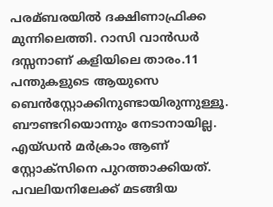പരമ്ബരയില്‍ ദക്ഷിണാഫ്രിക്ക മുന്നിലെത്തി. റാസി വാന്‍ഡര്‍ ദസ്സനാണ് കളിയിലെ താരം.11 പന്തുകളുടെ ആയുസെ ബെന്‍സ്റ്റോക്കിനുണ്ടായിരുന്നുള്ളൂ. ബൗണ്ടറിയൊന്നും നേടാനായില്ല. എയ്ഡന്‍ മര്‍ക്രാം ആണ് സ്റ്റോക്‌സിനെ പുറത്താക്കിയത്. പവലിയനിലേക്ക് മടങ്ങിയ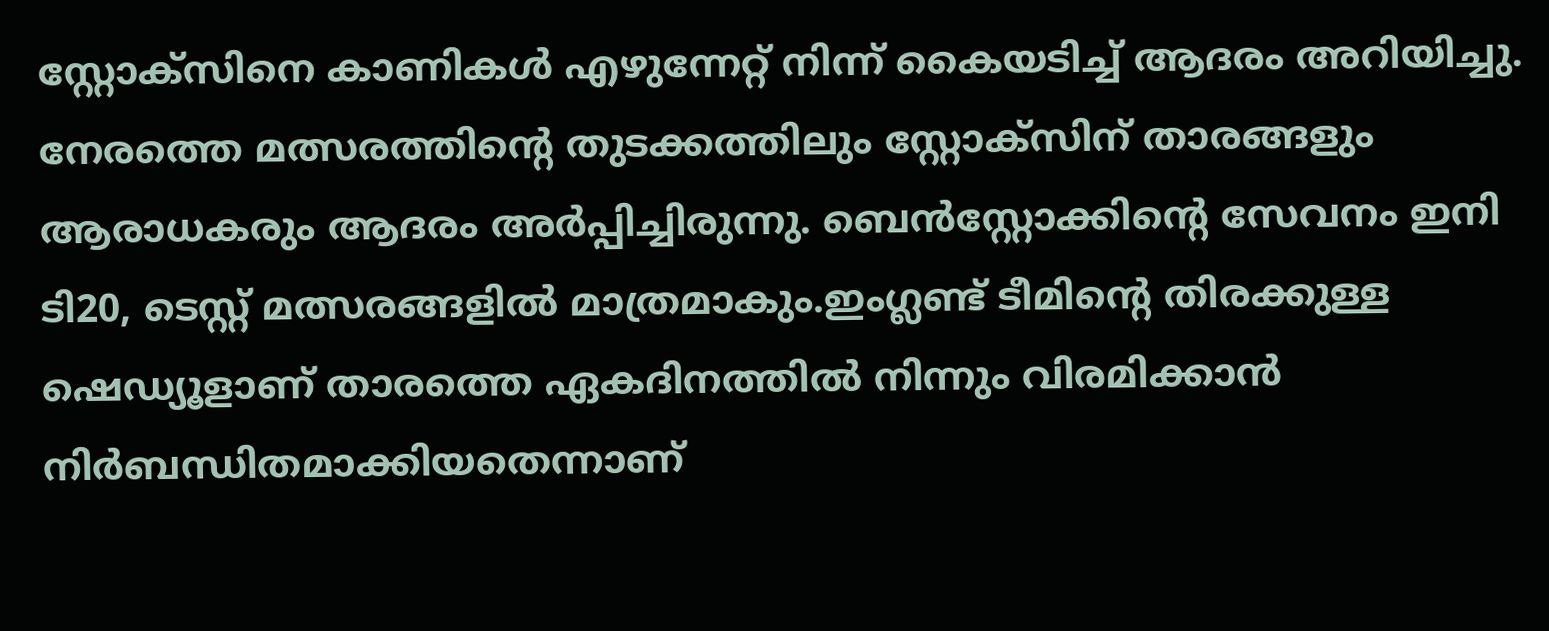സ്റ്റോക്‌സിനെ കാണികള്‍ എഴുന്നേറ്റ് നിന്ന് കൈയടിച്ച് ആദരം അറിയിച്ചു. നേരത്തെ മത്സരത്തിന്റെ തുടക്കത്തിലും സ്റ്റോക്‌സിന് താരങ്ങളും ആരാധകരും ആദരം അര്‍പ്പിച്ചിരുന്നു. ബെന്‍സ്റ്റോക്കിന്റെ സേവനം ഇനി ടി20, ടെസ്റ്റ് മത്സരങ്ങളില്‍ മാത്രമാകും.ഇംഗ്ലണ്ട് ടീമിന്റെ തിരക്കുള്ള ഷെഡ്യൂളാണ് താരത്തെ ഏകദിനത്തില്‍ നിന്നും വിരമിക്കാന്‍ നിര്‍ബന്ധിതമാക്കിയതെന്നാണ്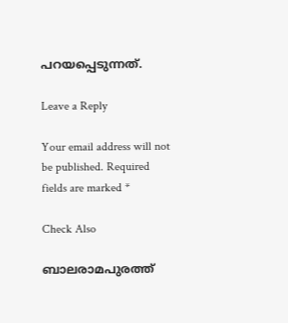പറയപ്പെടുന്നത്.

Leave a Reply

Your email address will not be published. Required fields are marked *

Check Also

ബാലരാമപുരത്ത്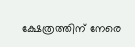ക്ഷേത്രത്തിന് നേരെ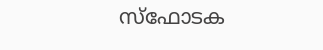സ്‌ഫോടക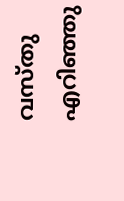വസ്തു എറിഞ്ഞു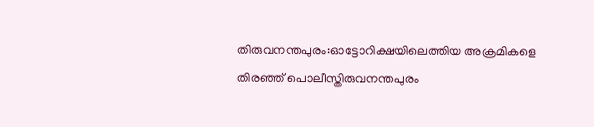തിരുവനന്തപുരം:ഓട്ടോറിക്ഷയിലെത്തിയ അക്രമികളെ തിരഞ്ഞ് പൊലീസ്തിരുവനന്തപുരം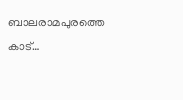ബാലരാമപുരത്തെ കാട്…